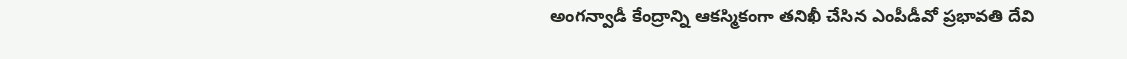అంగన్వాడీ కేంద్రాన్ని ఆకస్మికంగా తనిఖీ చేసిన ఎంపీడీవో ప్రభావతి దేవి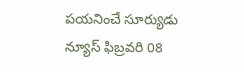పయనించే సూర్యుడు న్యూస్ ఫిబ్రవరి 08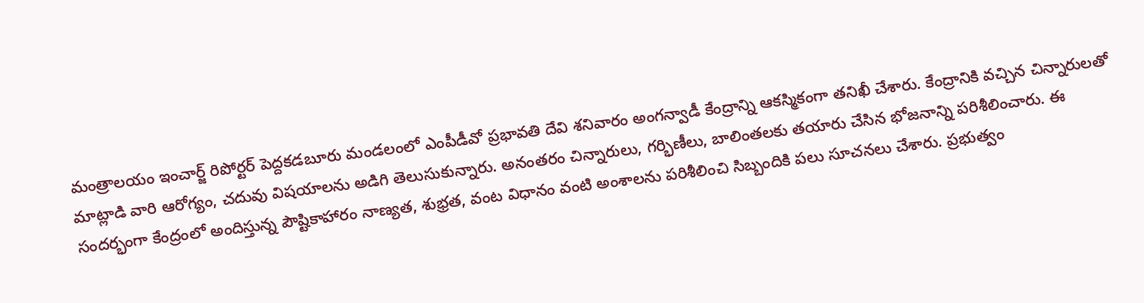మంత్రాలయం ఇంచార్జ్ రిపోర్టర్ పెద్దకడబూరు మండలంలో ఎంపీడీవో ప్రభావతి దేవి శనివారం అంగన్వాడీ కేంద్రాన్ని ఆకస్మికంగా తనిఖీ చేశారు. కేంద్రానికి వచ్చిన చిన్నారులతో మాట్లాడి వారి ఆరోగ్యం, చదువు విషయాలను అడిగి తెలుసుకున్నారు. అనంతరం చిన్నారులు, గర్భిణీలు, బాలింతలకు తయారు చేసిన భోజనాన్ని పరిశీలించారు. ఈ సందర్భంగా కేంద్రంలో అందిస్తున్న పౌష్టికాహారం నాణ్యత, శుభ్రత, వంట విధానం వంటి అంశాలను పరిశీలించి సిబ్బందికి పలు సూచనలు చేశారు. ప్రభుత్వం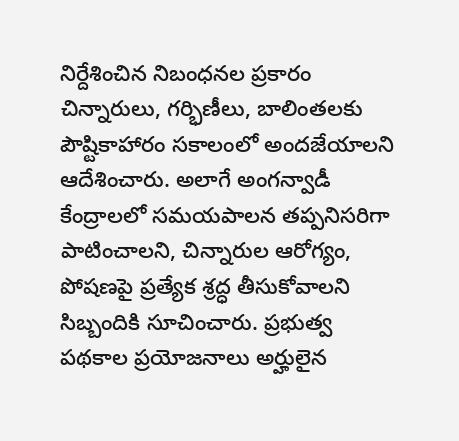నిర్దేశించిన నిబంధనల ప్రకారం చిన్నారులు, గర్భిణీలు, బాలింతలకు పౌష్టికాహారం సకాలంలో అందజేయాలని ఆదేశించారు. అలాగే అంగన్వాడీ కేంద్రాలలో సమయపాలన తప్పనిసరిగా పాటించాలని, చిన్నారుల ఆరోగ్యం, పోషణపై ప్రత్యేక శ్రద్ధ తీసుకోవాలని సిబ్బందికి సూచించారు. ప్రభుత్వ పథకాల ప్రయోజనాలు అర్హులైన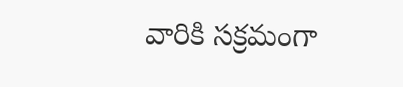వారికి సక్రమంగా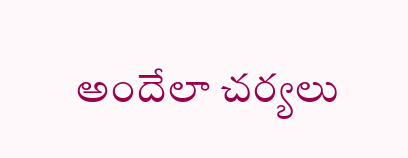అందేలా చర్యలు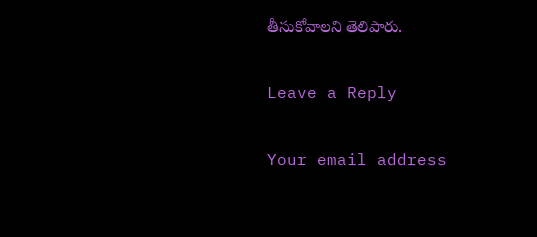తీసుకోవాలని తెలిపారు.

Leave a Reply

Your email address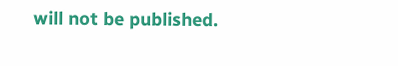will not be published.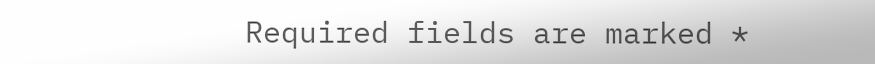Required fields are marked *